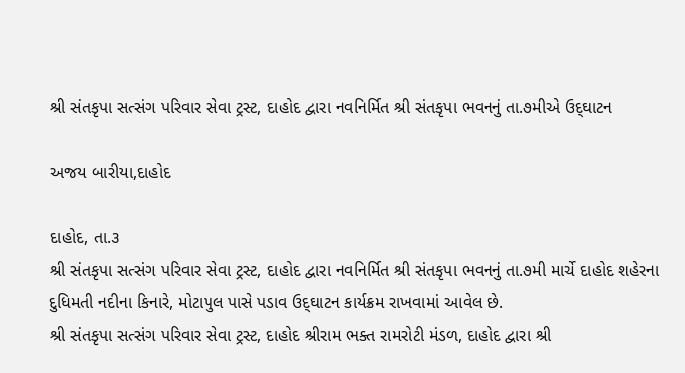શ્રી સંતકૃપા સત્સંગ પરિવાર સેવા ટ્રસ્ટ, દાહોદ દ્વારા નવનિર્મિત શ્રી સંતકૃપા ભવનનું તા.૭મીએ ઉદ્‌ઘાટન

અજય બારીયા,દાહોદ

દાહોદ, તા.૩
શ્રી સંતકૃપા સત્સંગ પરિવાર સેવા ટ્રસ્ટ, દાહોદ દ્વારા નવનિર્મિત શ્રી સંતકૃપા ભવનનું તા.૭મી માર્ચે દાહોદ શહેરના દુધિમતી નદીના કિનારે, મોટાપુલ પાસે પડાવ ઉદ્‌ઘાટન કાર્યક્રમ રાખવામાં આવેલ છે.
શ્રી સંતકૃપા સત્સંગ પરિવાર સેવા ટ્રસ્ટ, દાહોદ શ્રીરામ ભક્ત રામરોટી મંડળ, દાહોદ દ્વારા શ્રી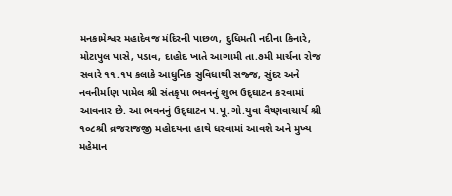મનકામેશ્વર મહાદેવજ મંદિરની પાછળ, દુધિમતી નદીના કિનારે, મોટાપુલ પાસે, પડાવ, દાહોદ ખાતે આગામી તા.૭મી માર્ચના રોજ સવારે ૧૧.૧પ કલાકે આધુનિક સુવિધાથી સજ્જ, સુંદર અને નવનીર્માણ પામેલ શ્રી સંતકૃપા ભવનનું શુભ ઉદ્‌ઘાટન કરવામાં આવનાર છે. આ ભવનનું ઉદ્‌ઘાટન પ.પૂ.ગો.યુવા વૈષ્ણવાચાર્ય શ્રી ૧૦૮શ્રી વ્રજરાજજી મહોદયના હાથે ધરવામાં આવશે અને મુખ્ય મહેમાન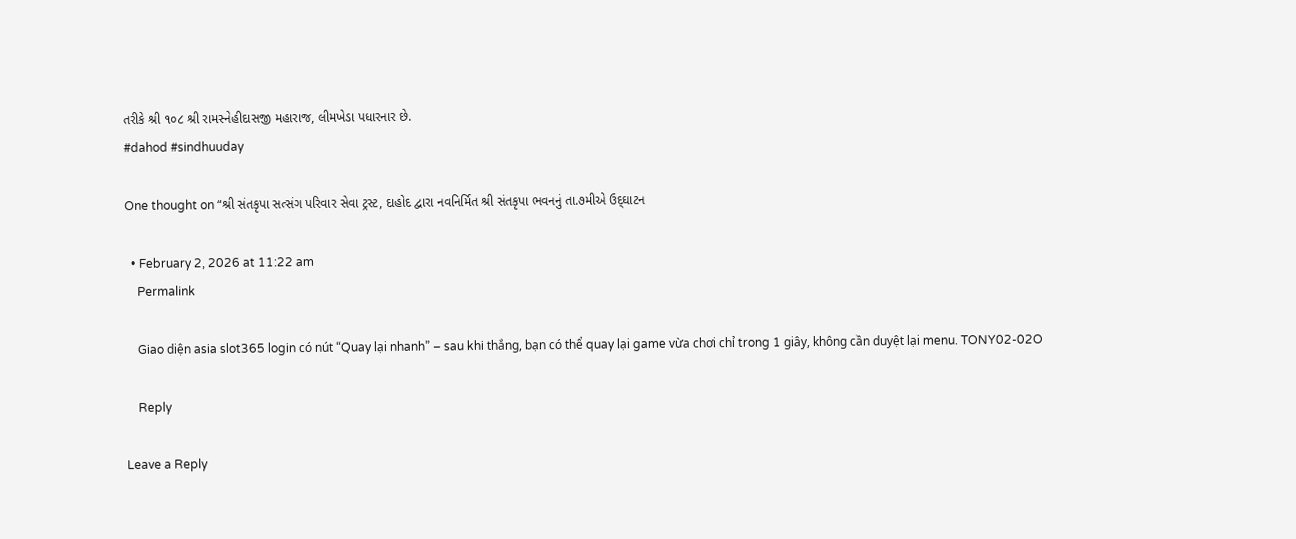તરીકે શ્રી ૧૦૮ શ્રી રામસ્નેહીદાસજી મહારાજ, લીમખેડા પધારનાર છે.
#dahod #sindhuuday

One thought on “શ્રી સંતકૃપા સત્સંગ પરિવાર સેવા ટ્રસ્ટ, દાહોદ દ્વારા નવનિર્મિત શ્રી સંતકૃપા ભવનનું તા.૭મીએ ઉદ્‌ઘાટન

  • February 2, 2026 at 11:22 am
    Permalink

    Giao diện asia slot365 login có nút “Quay lại nhanh” – sau khi thắng, bạn có thể quay lại game vừa chơi chỉ trong 1 giây, không cần duyệt lại menu. TONY02-02O

    Reply

Leave a Reply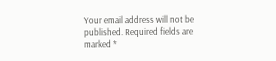Your email address will not be published. Required fields are marked *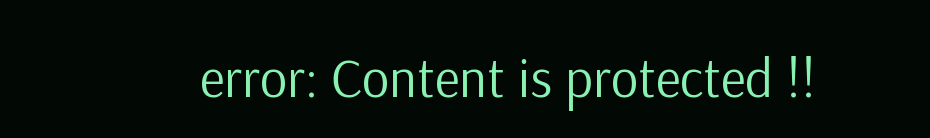error: Content is protected !!